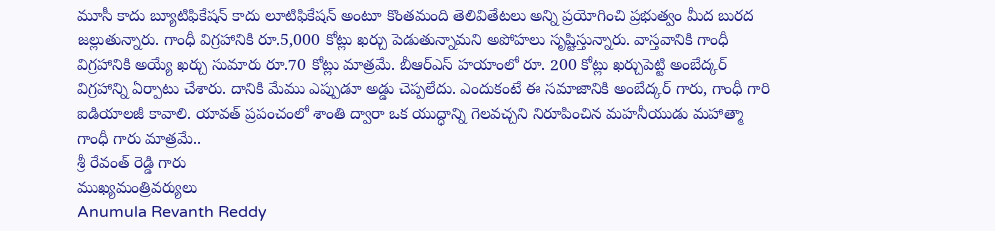మూసీ కాదు బ్యూటిఫికేషన్ కాదు లూటిఫికేషన్ అంటూ కొంతమంది తెలివితేటలు అన్ని ప్రయోగించి ప్రభుత్వం మీద బురద జల్లుతున్నారు. గాంధీ విగ్రహానికి రూ.5,000 కోట్లు ఖర్చు పెడుతున్నామని అపోహలు సృష్టిస్తున్నారు. వాస్తవానికి గాంధీ విగ్రహానికి అయ్యే ఖర్చు సుమారు రూ.70 కోట్లు మాత్రమే. బీఆర్ఎస్ హయాంలో రూ. 200 కోట్లు ఖర్చుపెట్టి అంబేద్కర్ విగ్రహాన్ని ఏర్పాటు చేశారు. దానికి మేము ఎప్పుడూ అడ్డు చెప్పలేదు. ఎందుకంటే ఈ సమాజానికి అంబేద్కర్ గారు, గాంధీ గారి ఐడియాలజీ కావాలి. యావత్ ప్రపంచంలో శాంతి ద్వారా ఒక యుద్ధాన్ని గెలవచ్చని నిరూపించిన మహనీయుడు మహాత్మా గాంధీ గారు మాత్రమే..
శ్రీ రేవంత్ రెడ్డి గారు
ముఖ్యమంత్రివర్యులు
Anumula Revanth Reddy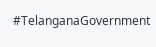#TelanganaGovernment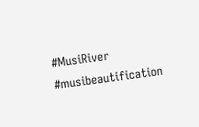#MusiRiver
#musibeautification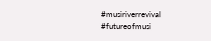#musiriverrevival
#futureofmusi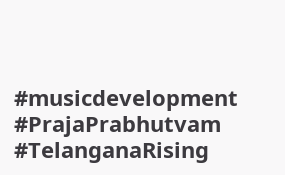#musicdevelopment
#PrajaPrabhutvam
#TelanganaRising